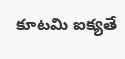కూటమి ఐక్యతే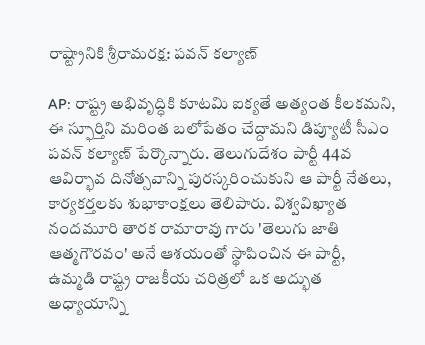రాష్ట్రానికి శ్రీరామరక్ష: పవన్ కల్యాణ్

AP: రాష్ట్ర అభివృద్ధికి కూటమి ఐక్యతే అత్యంత కీలకమని, ఈ స్ఫూర్తిని మరింత బలోపేతం చేద్దామని డిప్యూటీ సీఎం పవన్ కల్యాణ్ పేర్కొన్నారు. తెలుగుదేశం పార్టీ 44వ ఆవిర్భావ దినోత్సవాన్ని పురస్కరించుకుని ఆ పార్టీ నేతలు, కార్యకర్తలకు శుభాకాంక్షలు తెలిపారు. విశ్వవిఖ్యాత నందమూరి తారక రామారావు గారు 'తెలుగు జాతి ఆత్మగౌరవం' అనే ఆశయంతో స్థాపించిన ఈ పార్టీ, ఉమ్మడి రాష్ట్ర రాజకీయ చరిత్రలో ఒక అద్భుత అధ్యాయాన్ని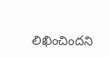లిఖించిందని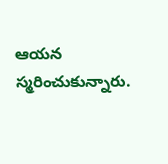ఆయన స్మరించుకున్నారు.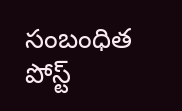సంబంధిత పోస్ట్